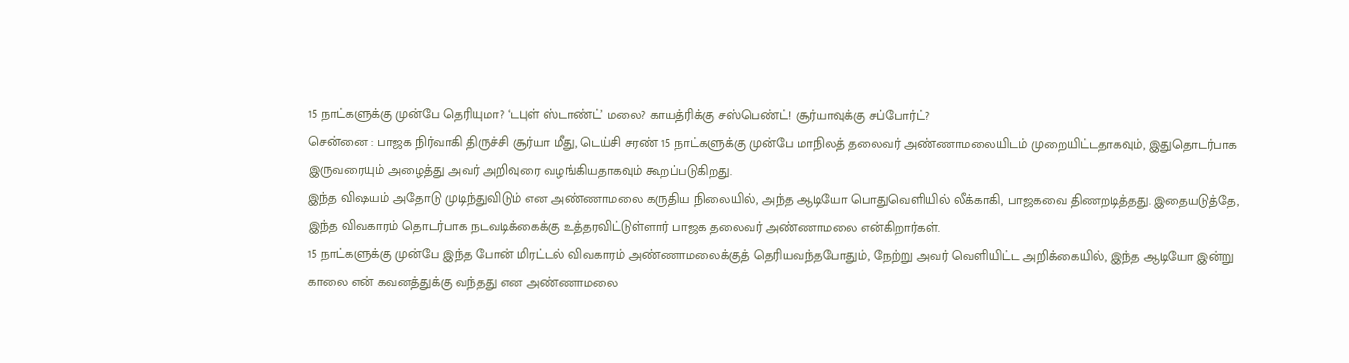15 நாட்களுக்கு முன்பே தெரியுமா? ‘டபுள் ஸ்டாண்ட்’ மலை? காயத்ரிக்கு சஸ்பெண்ட்! சூர்யாவுக்கு சப்போர்ட்?
சென்னை : பாஜக நிர்வாகி திருச்சி சூர்யா மீது, டெய்சி சரண் 15 நாட்களுக்கு முன்பே மாநிலத் தலைவர் அண்ணாமலையிடம் முறையிட்டதாகவும், இதுதொடர்பாக இருவரையும் அழைத்து அவர் அறிவுரை வழங்கியதாகவும் கூறப்படுகிறது.
இந்த விஷயம் அதோடு முடிந்துவிடும் என அண்ணாமலை கருதிய நிலையில், அந்த ஆடியோ பொதுவெளியில் லீக்காகி, பாஜகவை திணறடித்தது. இதையடுத்தே, இந்த விவகாரம் தொடர்பாக நடவடிக்கைக்கு உத்தரவிட்டுள்ளார் பாஜக தலைவர் அண்ணாமலை என்கிறார்கள்.
15 நாட்களுக்கு முன்பே இந்த போன் மிரட்டல் விவகாரம் அண்ணாமலைக்குத் தெரியவந்தபோதும், நேற்று அவர் வெளியிட்ட அறிக்கையில், இந்த ஆடியோ இன்று காலை என் கவனத்துக்கு வந்தது என அண்ணாமலை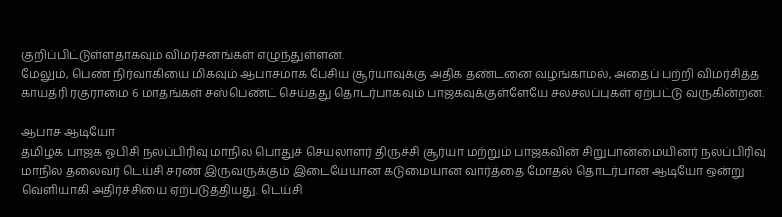குறிப்பிட்டுள்ளதாகவும் விமர்சனங்கள் எழுந்துள்ளன.
மேலும், பெண் நிர்வாகியை மிகவும் ஆபாசமாக பேசிய சூர்யாவுக்கு அதிக தண்டனை வழங்காமல், அதைப் பற்றி விமர்சித்த காயத்ரி ரகுராமை 6 மாதங்கள் சஸ்பெண்ட் செய்தது தொடர்பாகவும் பாஜகவுக்குள்ளேயே சலசலப்புகள் ஏற்பட்டு வருகின்றன.

ஆபாச ஆடியோ
தமிழக பாஜக ஓபிசி நலப்பிரிவு மாநில பொதுச் செயலாளர் திருச்சி சூர்யா மற்றும் பாஜகவின் சிறுபான்மையினர் நலப்பிரிவு மாநில தலைவர் டெய்சி சரண் இருவருக்கும் இடையேயான கடுமையான வார்த்தை மோதல் தொடர்பான ஆடியோ ஒன்று வெளியாகி அதிர்ச்சியை ஏற்படுத்தியது. டெய்சி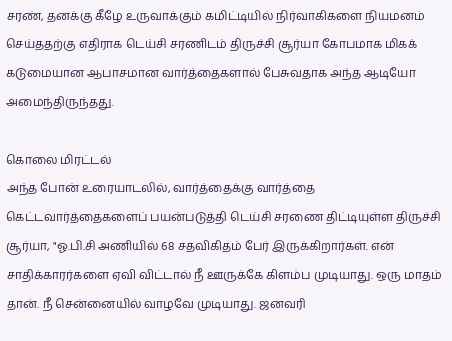சரண், தனக்கு கீழே உருவாக்கும் கமிட்டியில் நிர்வாகிகளை நியமனம் செய்ததற்கு எதிராக டெய்சி சரணிடம் திருச்சி சூர்யா கோபமாக மிகக் கடுமையான ஆபாசமான வார்த்தைகளால் பேசுவதாக அந்த ஆடியோ அமைந்திருந்தது.

கொலை மிரட்டல்
அந்த போன் உரையாடலில், வார்த்தைக்கு வார்த்தை கெட்டவார்த்தைகளைப் பயன்படுத்தி டெய்சி சரணை திட்டியுள்ள திருச்சி சூர்யா, "ஓ.பி.சி அணியில் 68 சதவிகிதம் பேர் இருக்கிறார்கள். என் சாதிக்காரர்களை ஏவி விட்டால் நீ ஊருக்கே கிளம்ப முடியாது. ஒரு மாதம் தான். நீ சென்னையில் வாழவே முடியாது. ஜனவரி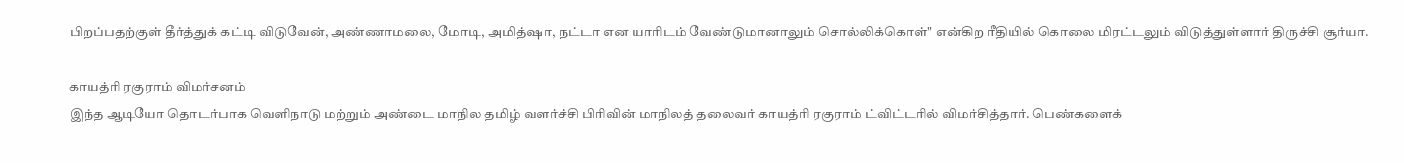பிறப்பதற்குள் தீர்த்துக் கட்டி விடுவேன், அண்ணாமலை, மோடி, அமித்ஷா, நட்டா என யாரிடம் வேண்டுமானாலும் சொல்லிக்கொள்" என்கிற ரீதியில் கொலை மிரட்டலும் விடுத்துள்ளார் திருச்சி சூர்யா.

காயத்ரி ரகுராம் விமர்சனம்
இந்த ஆடியோ தொடர்பாக வெளிநாடு மற்றும் அண்டை மாநில தமிழ் வளர்ச்சி பிரிவின் மாநிலத் தலைவர் காயத்ரி ரகுராம் ட்விட்டரில் விமர்சித்தார். பெண்களைக்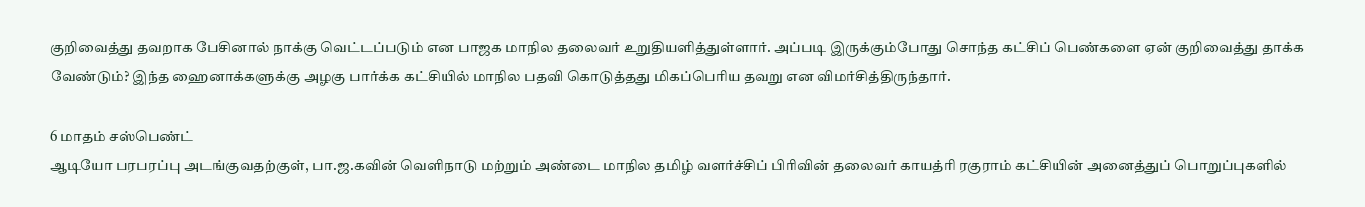குறிவைத்து தவறாக பேசினால் நாக்கு வெட்டப்படும் என பாஜக மாநில தலைவர் உறுதியளித்துள்ளார். அப்படி இருக்கும்போது சொந்த கட்சிப் பெண்களை ஏன் குறிவைத்து தாக்க வேண்டும்? இந்த ஹைனாக்களுக்கு அழகு பார்க்க கட்சியில் மாநில பதவி கொடுத்தது மிகப்பெரிய தவறு என விமர்சித்திருந்தார்.

6 மாதம் சஸ்பெண்ட்
ஆடியோ பரபரப்பு அடங்குவதற்குள், பா.ஜ.கவின் வெளிநாடு மற்றும் அண்டை மாநில தமிழ் வளர்ச்சிப் பிரிவின் தலைவர் காயத்ரி ரகுராம் கட்சியின் அனைத்துப் பொறுப்புகளில்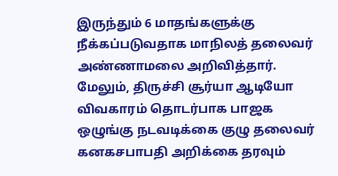இருந்தும் 6 மாதங்களுக்கு நீக்கப்படுவதாக மாநிலத் தலைவர் அண்ணாமலை அறிவித்தார். மேலும், திருச்சி சூர்யா ஆடியோ விவகாரம் தொடர்பாக பாஜக ஒழுங்கு நடவடிக்கை குழு தலைவர் கனகசபாபதி அறிக்கை தரவும்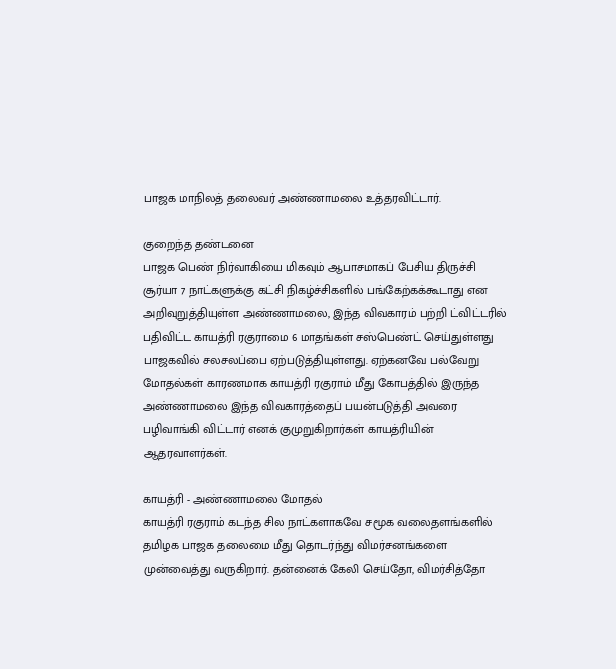பாஜக மாநிலத் தலைவர் அண்ணாமலை உத்தரவிட்டார்.

குறைந்த தண்டனை
பாஜக பெண் நிர்வாகியை மிகவும் ஆபாசமாகப் பேசிய திருச்சி சூர்யா 7 நாட்களுக்கு கட்சி நிகழ்ச்சிகளில் பங்கேற்கக்கூடாது என அறிவுறுத்தியுள்ள அண்ணாமலை, இந்த விவகாரம் பற்றி ட்விட்டரில் பதிவிட்ட காயத்ரி ரகுராமை 6 மாதங்கள் சஸ்பெண்ட் செய்துள்ளது பாஜகவில் சலசலப்பை ஏற்படுத்தியுள்ளது. ஏற்கனவே பல்வேறு மோதல்கள் காரணமாக காயத்ரி ரகுராம் மீது கோபத்தில் இருந்த அண்ணாமலை இந்த விவகாரத்தைப் பயன்படுத்தி அவரை பழிவாங்கி விட்டார் எனக் குமுறுகிறார்கள் காயத்ரியின் ஆதரவாளர்கள்.

காயத்ரி - அண்ணாமலை மோதல்
காயத்ரி ரகுராம் கடந்த சில நாட்களாகவே சமூக வலைதளங்களில் தமிழக பாஜக தலைமை மீது தொடர்ந்து விமர்சனங்களை முன்வைத்து வருகிறார். தன்னைக் கேலி செய்தோ, விமர்சித்தோ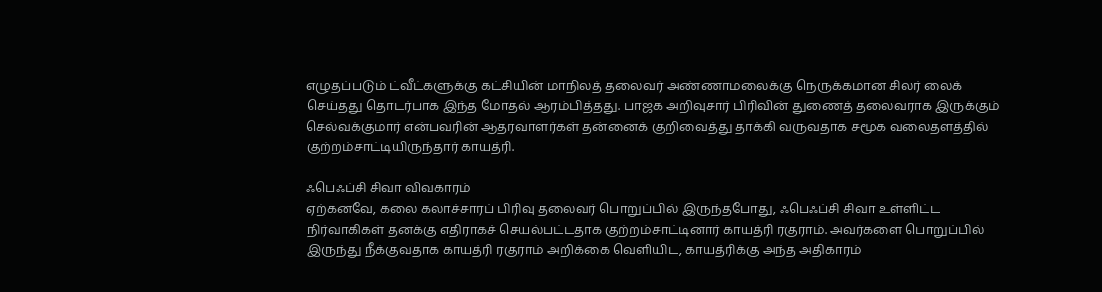எழுதப்படும் ட்வீட்களுக்கு கட்சியின் மாநிலத் தலைவர் அண்ணாமலைக்கு நெருக்கமான சிலர் லைக் செய்தது தொடர்பாக இந்த மோதல் ஆரம்பித்தது. பாஜக அறிவுசார் பிரிவின் துணைத் தலைவராக இருக்கும் செல்வக்குமார் என்பவரின் ஆதரவாளர்கள் தன்னைக் குறிவைத்து தாக்கி வருவதாக சமூக வலைதளத்தில் குற்றம்சாட்டியிருந்தார் காயத்ரி.

ஃபெஃப்சி சிவா விவகாரம்
ஏற்கனவே, கலை கலாச்சாரப் பிரிவு தலைவர் பொறுப்பில் இருந்தபோது, ஃபெஃப்சி சிவா உள்ளிட்ட நிர்வாகிகள் தனக்கு எதிராகச் செயல்பட்டதாக குற்றம்சாட்டினார் காயத்ரி ரகுராம். அவர்களை பொறுப்பில் இருந்து நீக்குவதாக காயத்ரி ரகுராம் அறிக்கை வெளியிட, காயத்ரிக்கு அந்த அதிகாரம்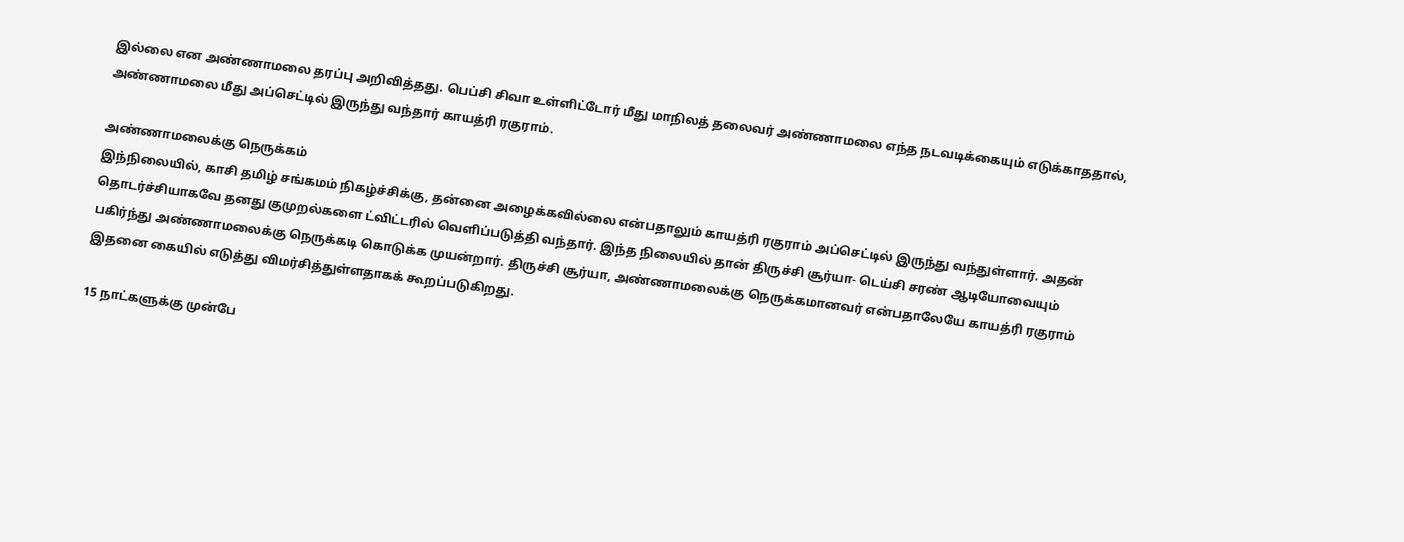இல்லை என அண்ணாமலை தரப்பு அறிவித்தது. பெப்சி சிவா உள்ளிட்டோர் மீது மாநிலத் தலைவர் அண்ணாமலை எந்த நடவடிக்கையும் எடுக்காததால், அண்ணாமலை மீது அப்செட்டில் இருந்து வந்தார் காயத்ரி ரகுராம்.

அண்ணாமலைக்கு நெருக்கம்
இந்நிலையில், காசி தமிழ் சங்கமம் நிகழ்ச்சிக்கு, தன்னை அழைக்கவில்லை என்பதாலும் காயத்ரி ரகுராம் அப்செட்டில் இருந்து வந்துள்ளார். அதன் தொடர்ச்சியாகவே தனது குமுறல்களை ட்விட்டரில் வெளிப்படுத்தி வந்தார். இந்த நிலையில் தான் திருச்சி சூர்யா- டெய்சி சரண் ஆடியோவையும் பகிர்ந்து அண்ணாமலைக்கு நெருக்கடி கொடுக்க முயன்றார். திருச்சி சூர்யா, அண்ணாமலைக்கு நெருக்கமானவர் என்பதாலேயே காயத்ரி ரகுராம் இதனை கையில் எடுத்து விமர்சித்துள்ளதாகக் கூறப்படுகிறது.

15 நாட்களுக்கு முன்பே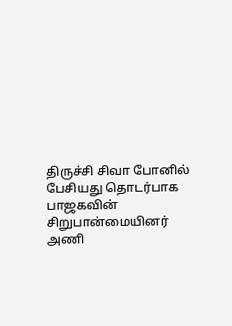திருச்சி சிவா போனில் பேசியது தொடர்பாக பாஜகவின் சிறுபான்மையினர் அணி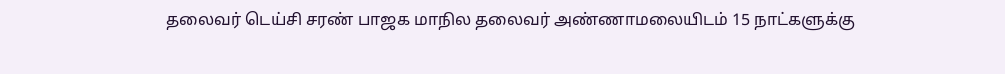தலைவர் டெய்சி சரண் பாஜக மாநில தலைவர் அண்ணாமலையிடம் 15 நாட்களுக்கு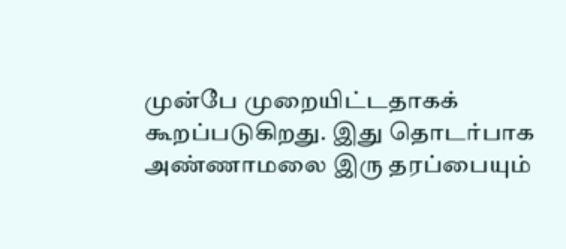முன்பே முறையிட்டதாகக் கூறப்படுகிறது. இது தொடர்பாக அண்ணாமலை இரு தரப்பையும்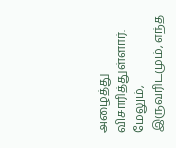அழைத்து விசாரித்துள்ளார். மேலும், இருவரிடமும், எந்த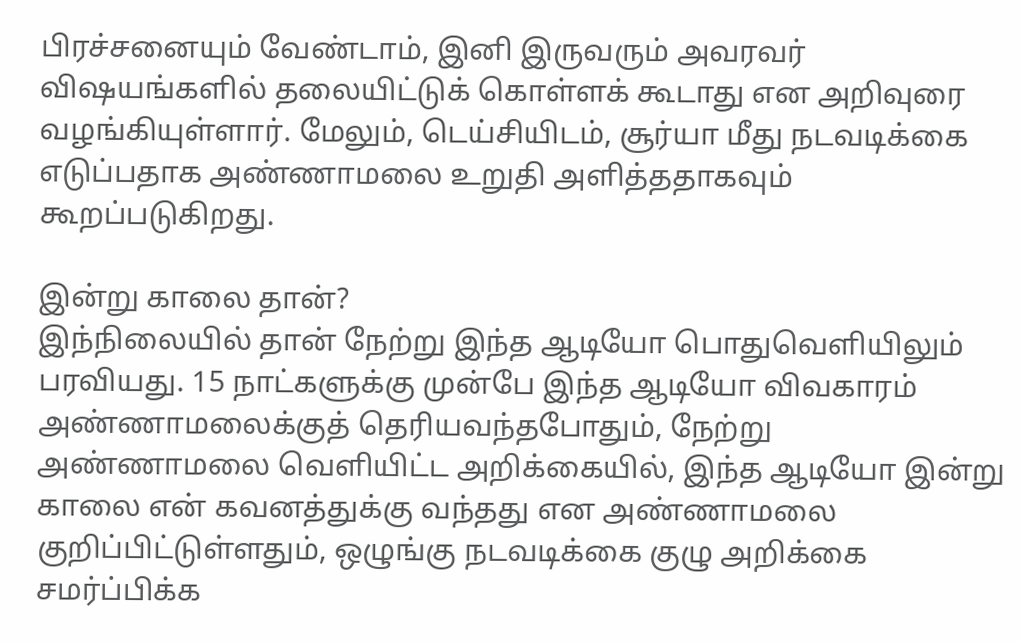பிரச்சனையும் வேண்டாம், இனி இருவரும் அவரவர் விஷயங்களில் தலையிட்டுக் கொள்ளக் கூடாது என அறிவுரை வழங்கியுள்ளார். மேலும், டெய்சியிடம், சூர்யா மீது நடவடிக்கை எடுப்பதாக அண்ணாமலை உறுதி அளித்ததாகவும் கூறப்படுகிறது.

இன்று காலை தான்?
இந்நிலையில் தான் நேற்று இந்த ஆடியோ பொதுவெளியிலும் பரவியது. 15 நாட்களுக்கு முன்பே இந்த ஆடியோ விவகாரம் அண்ணாமலைக்குத் தெரியவந்தபோதும், நேற்று அண்ணாமலை வெளியிட்ட அறிக்கையில், இந்த ஆடியோ இன்று காலை என் கவனத்துக்கு வந்தது என அண்ணாமலை குறிப்பிட்டுள்ளதும், ஒழுங்கு நடவடிக்கை குழு அறிக்கை சமர்ப்பிக்க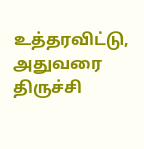உத்தரவிட்டு, அதுவரை திருச்சி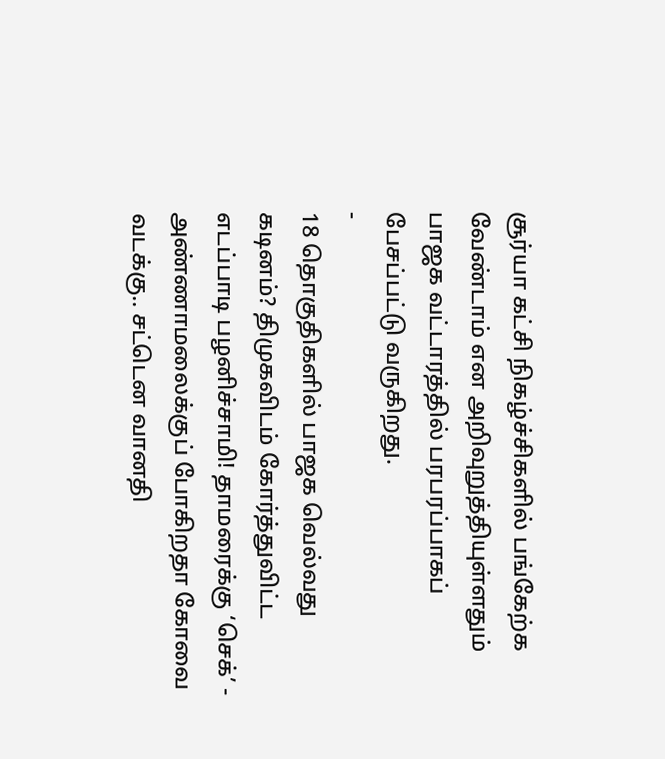சூர்யா கட்சி நிகழ்ச்சிகளில் பங்கேற்க வேண்டாம் என அறிவுறுத்தியுள்ளதும் பாஜக வட்டாரத்தில் பரபரப்பாகப் பேசப்பட்டு வருகிறது.
-
18 தொகுதிகளில் பாஜக வெல்வது கடினம்? திமுகவிடம் கோர்த்துவிட்ட எடப்பாடி பழனிச்சாமி! தாமரைக்கு ‘செக்’ -
அண்ணாமலைக்குப் போகிறதா கோவை வடக்கு.. சட்டென வானதி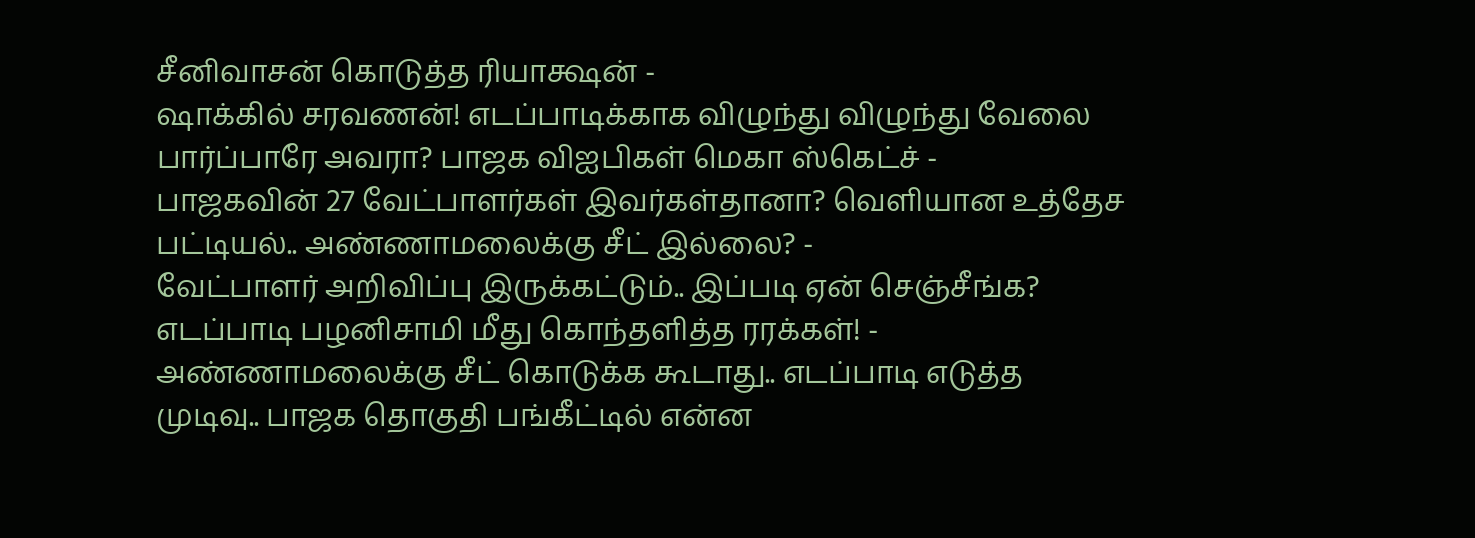சீனிவாசன் கொடுத்த ரியாக்ஷன் -
ஷாக்கில் சரவணன்! எடப்பாடிக்காக விழுந்து விழுந்து வேலை பார்ப்பாரே அவரா? பாஜக விஐபிகள் மெகா ஸ்கெட்ச் -
பாஜகவின் 27 வேட்பாளர்கள் இவர்கள்தானா? வெளியான உத்தேச பட்டியல்.. அண்ணாமலைக்கு சீட் இல்லை? -
வேட்பாளர் அறிவிப்பு இருக்கட்டும்.. இப்படி ஏன் செஞ்சீங்க? எடப்பாடி பழனிசாமி மீது கொந்தளித்த ரரக்கள்! -
அண்ணாமலைக்கு சீட் கொடுக்க கூடாது.. எடப்பாடி எடுத்த முடிவு.. பாஜக தொகுதி பங்கீட்டில் என்ன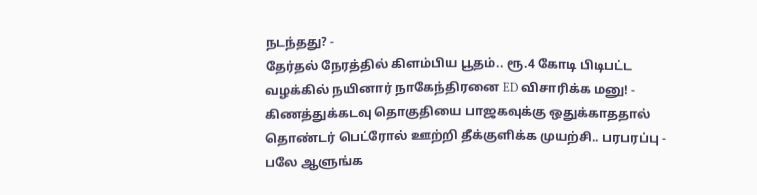நடந்தது? -
தேர்தல் நேரத்தில் கிளம்பிய பூதம்.. ரூ.4 கோடி பிடிபட்ட வழக்கில் நயினார் நாகேந்திரனை ED விசாரிக்க மனு! -
கிணத்துக்கடவு தொகுதியை பாஜகவுக்கு ஒதுக்காததால் தொண்டர் பெட்ரோல் ஊற்றி தீக்குளிக்க முயற்சி.. பரபரப்பு -
பலே ஆளுங்க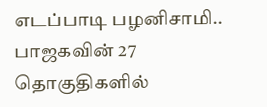எடப்பாடி பழனிசாமி.. பாஜகவின் 27 தொகுதிகளில்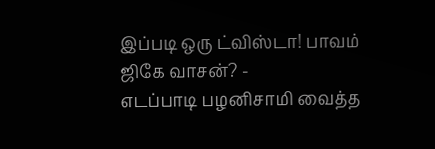இப்படி ஒரு ட்விஸ்டா! பாவம் ஜிகே வாசன்? -
எடப்பாடி பழனிசாமி வைத்த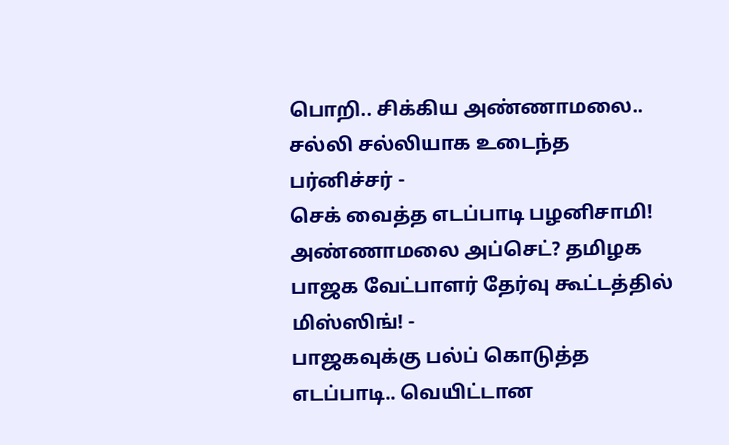பொறி.. சிக்கிய அண்ணாமலை.. சல்லி சல்லியாக உடைந்த பர்னிச்சர் -
செக் வைத்த எடப்பாடி பழனிசாமி! அண்ணாமலை அப்செட்? தமிழக பாஜக வேட்பாளர் தேர்வு கூட்டத்தில் மிஸ்ஸிங்! -
பாஜகவுக்கு பல்ப் கொடுத்த எடப்பாடி.. வெயிட்டான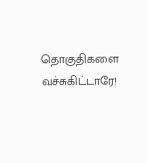தொகுதிகளை வச்சுகிட்டாரே!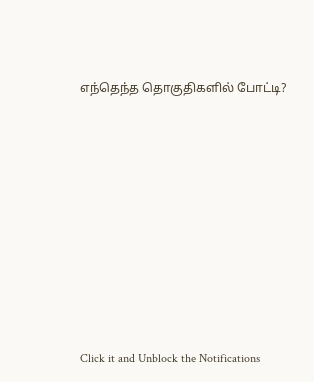எந்தெந்த தொகுதிகளில் போட்டி?












Click it and Unblock the Notifications